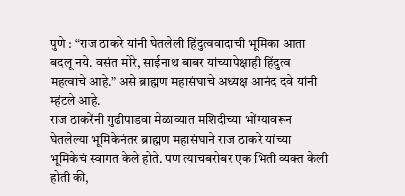पुणे : “राज ठाकरे यांनी घेतलेली हिंदुत्ववादाची भूमिका आता बदलू नये. वसंत मोरे, साईनाथ बाबर यांच्यापेक्षाही हिंदुत्व महत्वाचे आहे.” असे ब्राह्मण महासंघाचे अध्यक्ष आनंद दवे यांनी म्हंटले आहे.
राज ठाकरेंनी गुढीपाडवा मेळाव्यात मशिदीच्या भोंग्यावरून घेतलेल्या भूमिकेनंतर ब्राह्मण महासंघाने राज ठाकरे यांच्या भूमिकेचं स्वागत केले होते. पण त्याचबरोबर एक भिती व्यक्त केली होती की,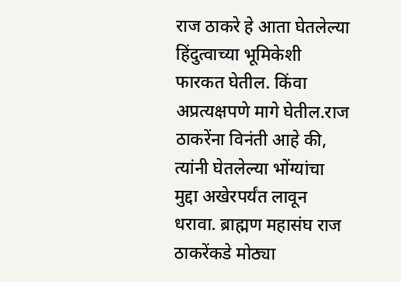राज ठाकरे हे आता घेतलेल्या हिंदुत्वाच्या भूमिकेशी फारकत घेतील. किंवा अप्रत्यक्षपणे मागे घेतील.राज ठाकरेंना विनंती आहे की, त्यांनी घेतलेल्या भोंग्यांचा मुद्दा अखेरपर्यंत लावून धरावा. ब्राह्मण महासंघ राज ठाकरेंकडे मोठ्या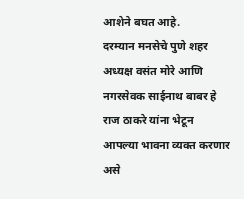आशेने बघत आहे.
दरम्यान मनसेचे पुणे शहर अध्यक्ष वसंत मोरे आणि नगरसेवक साईनाथ बाबर हे राज ठाकरे यांना भेटून आपल्या भावना व्यक्त करणार असे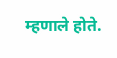म्हणाले होते.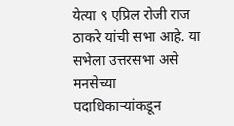येत्या ९ एप्रिल रोजी राज ठाकरे यांची सभा आहे. या सभेला उत्तरसभा असे मनसेच्या पदाधिकाऱ्यांकडून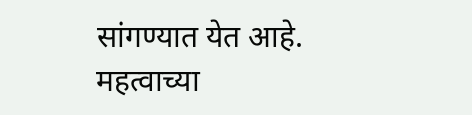सांगण्यात येत आहे.
महत्वाच्या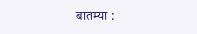बातम्या :